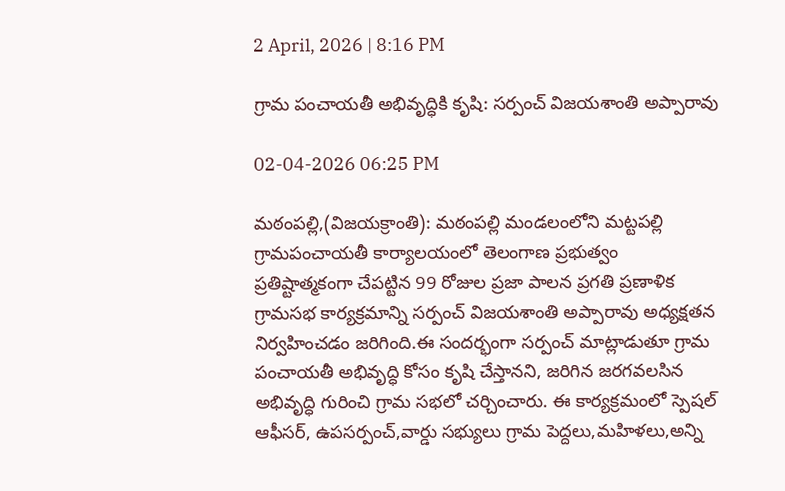2 April, 2026 | 8:16 PM

గ్రామ పంచాయతీ అభివృద్ధికి కృషి: సర్పంచ్ విజయశాంతి అప్పారావు

02-04-2026 06:25 PM

మఠంపల్లి,(విజయక్రాంతి): మఠంపల్లి మండలంలోని మట్టపల్లి గ్రామపంచాయతీ కార్యాలయంలో తెలంగాణ ప్రభుత్వం ప్రతిష్టాత్మకంగా చేపట్టిన 99 రోజుల ప్రజా పాలన ప్రగతి ప్రణాళిక గ్రామసభ కార్యక్రమాన్ని సర్పంచ్ విజయశాంతి అప్పారావు అధ్యక్షతన నిర్వహించడం జరిగింది.ఈ సందర్భంగా సర్పంచ్ మాట్లాడుతూ గ్రామ పంచాయతీ అభివృద్ధి కోసం కృషి చేస్తానని, జరిగిన జరగవలసిన అభివృద్ధి గురించి గ్రామ సభలో చర్చించారు. ఈ కార్యక్రమంలో స్పెషల్ ఆఫీసర్, ఉపసర్పంచ్,వార్డు సభ్యులు గ్రామ పెద్దలు,మహిళలు,అన్ని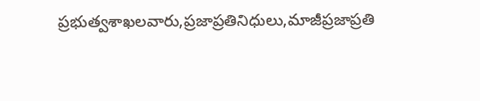ప్రభుత్వశాఖలవారు,ప్రజాప్రతినిధులు,మాజీప్రజాప్రతి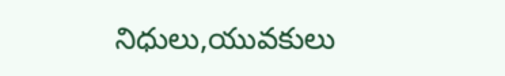నిధులు,యువకులు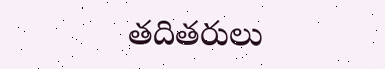తదితరులు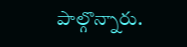పాల్గొన్నారు.